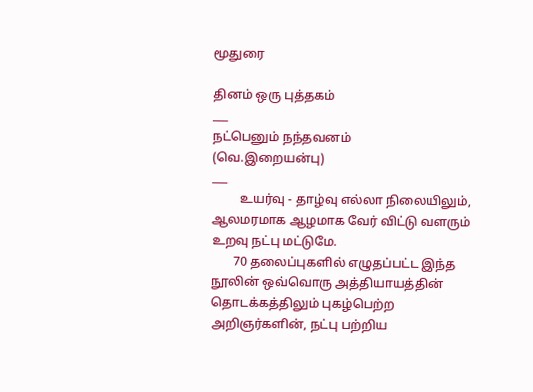மூதுரை

தினம் ஒரு புத்தகம்
___
நட்பெனும் நந்தவனம்
(வெ.இறையன்பு)
___
         உயர்வு - தாழ்வு எல்லா நிலையிலும், ஆலமரமாக ஆழமாக வேர் விட்டு வளரும் உறவு நட்பு மட்டுமே.
       70 தலைப்புகளில் எழுதப்பட்ட இந்த நூலின் ஒவ்வொரு அத்தியாயத்தின் தொடக்கத்திலும் புகழ்பெற்ற அறிஞர்களின், நட்பு பற்றிய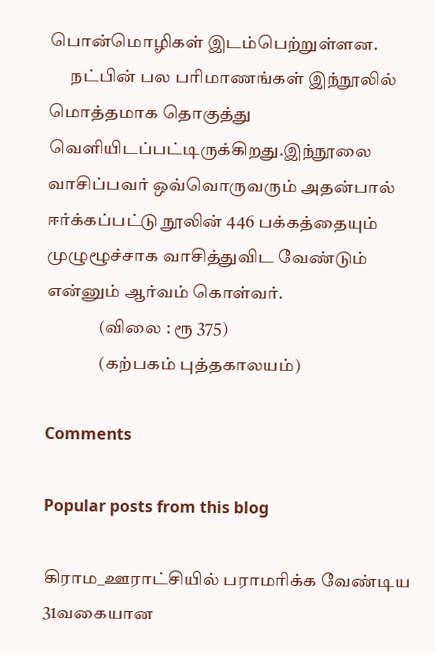பொன்மொழிகள் இடம்பெற்றுள்ளன.
      நட்பின் பல பரிமாணங்கள் இந்நூலில் மொத்தமாக தொகுத்து வெளியிடப்பட்டிருக்கிறது.இந்நூலை வாசிப்பவர் ஒவ்வொருவரும் அதன்பால் ஈர்க்கப்பட்டு நூலின் 446 பக்கத்தையும் முழுழூச்சாக வாசித்துவிட வேண்டும் என்னும் ஆர்வம் கொள்வர்.
               (விலை : ரூ 375)
               (கற்பகம் புத்தகாலயம்)

Comments

Popular posts from this blog

கிராம_ஊராட்சியில் பராமரிக்க வேண்டிய 31வகையான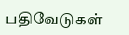பதிவேடுகள்